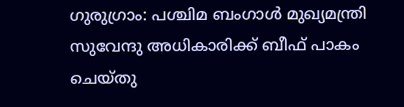ഗുരുഗ്രാം: പശ്ചിമ ബംഗാൾ മുഖ്യമന്ത്രി സുവേന്ദു അധികാരിക്ക് ബീഫ് പാകം ചെയ്തു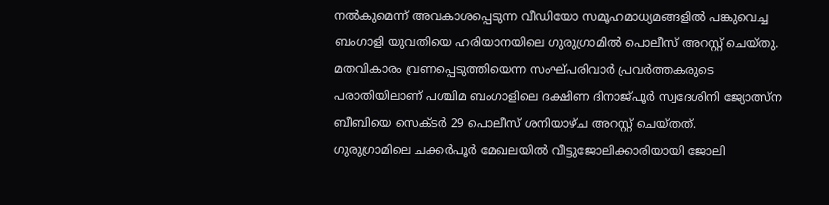നൽകുമെന്ന് അവകാശപ്പെടുന്ന വീഡിയോ സമൂഹമാധ്യമങ്ങളിൽ പങ്കുവെച്ച ബംഗാളി യുവതിയെ ഹരിയാനയിലെ ഗുരുഗ്രാമിൽ പൊലീസ് അറസ്റ്റ് ചെയ്തു. മതവികാരം വ്രണപ്പെടുത്തിയെന്ന സംഘ്പരിവാർ പ്രവർത്തകരുടെ പരാതിയിലാണ് പശ്ചിമ ബംഗാളിലെ ദക്ഷിണ ദിനാജ്പൂർ സ്വദേശിനി ജ്യോത്സ്ന ബീബിയെ സെക്ടർ 29 പൊലീസ് ശനിയാഴ്ച അറസ്റ്റ് ചെയ്തത്.
ഗുരുഗ്രാമിലെ ചക്കർപൂർ മേഖലയിൽ വീട്ടുജോലിക്കാരിയായി ജോലി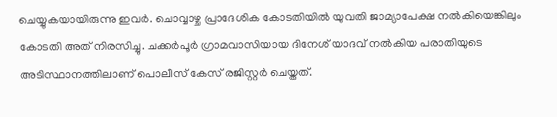ചെയ്യുകയായിരുന്നു ഇവർ. ചൊവ്വാഴ്ച പ്രാദേശിക കോടതിയിൽ യുവതി ജാമ്യാപേക്ഷ നൽകിയെങ്കിലും കോടതി അത് നിരസിച്ചു. ചക്കർപൂർ ഗ്രാമവാസിയായ ദിനേശ് യാദവ് നൽകിയ പരാതിയുടെ അടിസ്ഥാനത്തിലാണ് പൊലീസ് കേസ് രജിസ്റ്റർ ചെയ്തത്.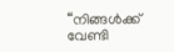“നിങ്ങൾക്ക് വേണ്ടി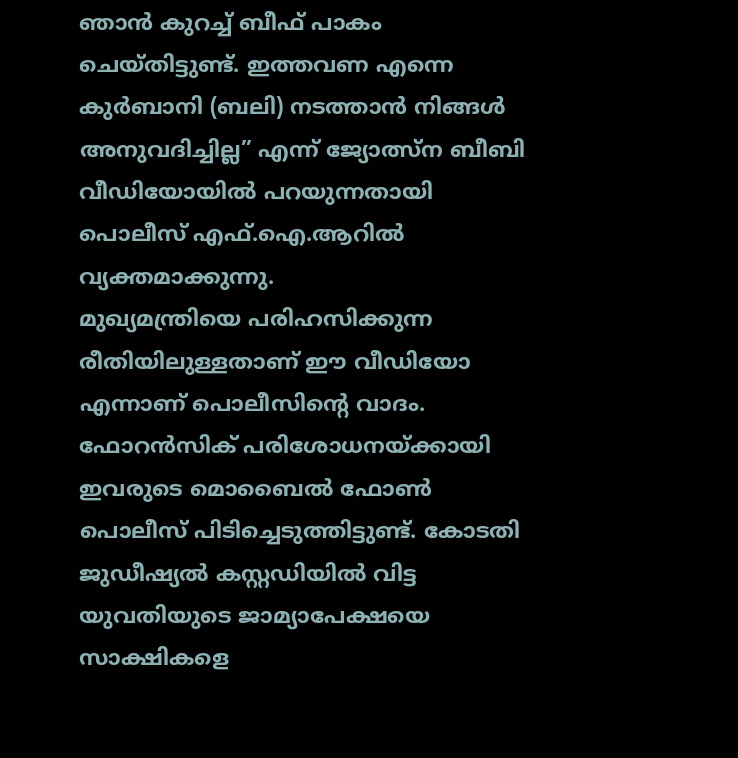ഞാൻ കുറച്ച് ബീഫ് പാകം ചെയ്തിട്ടുണ്ട്. ഇത്തവണ എന്നെ കുർബാനി (ബലി) നടത്താൻ നിങ്ങൾ അനുവദിച്ചില്ല” എന്ന് ജ്യോത്സ്ന ബീബി വീഡിയോയിൽ പറയുന്നതായി പൊലീസ് എഫ്.ഐ.ആറിൽ വ്യക്തമാക്കുന്നു.
മുഖ്യമന്ത്രിയെ പരിഹസിക്കുന്ന രീതിയിലുള്ളതാണ് ഈ വീഡിയോ എന്നാണ് പൊലീസിന്റെ വാദം. ഫോറൻസിക് പരിശോധനയ്ക്കായി ഇവരുടെ മൊബൈൽ ഫോൺ പൊലീസ് പിടിച്ചെടുത്തിട്ടുണ്ട്. കോടതി ജുഡീഷ്യൽ കസ്റ്റഡിയിൽ വിട്ട യുവതിയുടെ ജാമ്യാപേക്ഷയെ സാക്ഷികളെ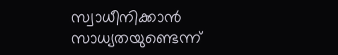സ്വാധീനിക്കാൻ സാധ്യതയുണ്ടെന്ന്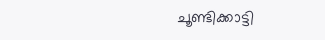ചൂണ്ടിക്കാട്ടി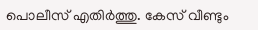പൊലീസ് എതിർത്തു. കേസ് വീണ്ടും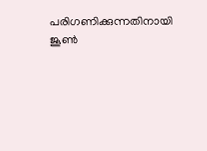പരിഗണിക്കുന്നതിനായി ജൂൺ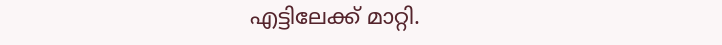എട്ടിലേക്ക് മാറ്റി.